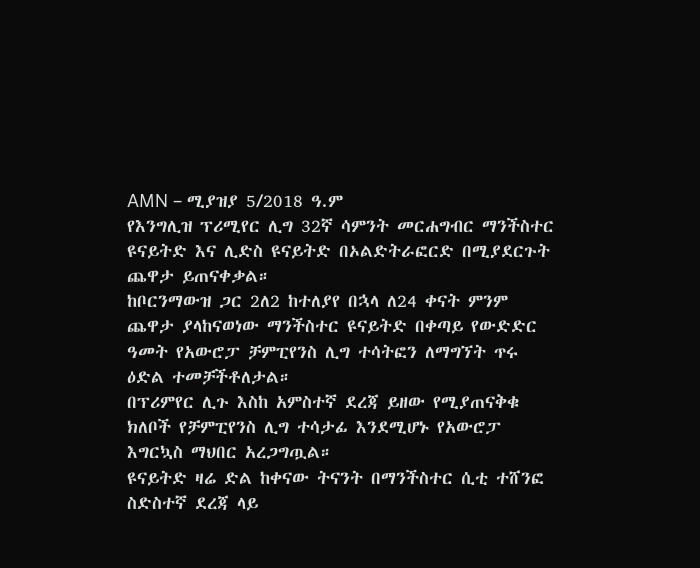AMN – ሚያዝያ 5/2018 ዓ.ም
የእንግሊዝ ፕሪሚየር ሊግ 32ኛ ሳምንት መርሐግብር ማንችስተር ዩናይትድ እና ሊድስ ዩናይትድ በኦልድትራፎርድ በሚያደርጉት ጨዋታ ይጠናቀቃል።
ከቦርንማውዝ ጋር 2ለ2 ከተለያየ በኋላ ለ24 ቀናት ምንም ጨዋታ ያላከናወነው ማንችስተር ዩናይትድ በቀጣይ የውድድር ዓመት የአውሮፓ ቻምፒየንስ ሊግ ተሳትፎን ለማግኘት ጥሩ ዕድል ተመቻችቶለታል።
በፕሪምየር ሊጉ እስከ አምስተኛ ደረጃ ይዘው የሚያጠናቅቁ ክለቦች የቻምፒየንስ ሊግ ተሳታፊ እንደሚሆኑ የአውሮፓ እግርኳስ ማህበር አረጋግጧል።
ዩናይትድ ዛሬ ድል ከቀናው ትናንት በማንችስተር ሲቲ ተሸንፎ ስድስተኛ ደረጃ ላይ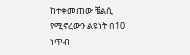ከተቀመጠው ቼልሲ የሚኖረውን ልዩነት በ10 ነጥብ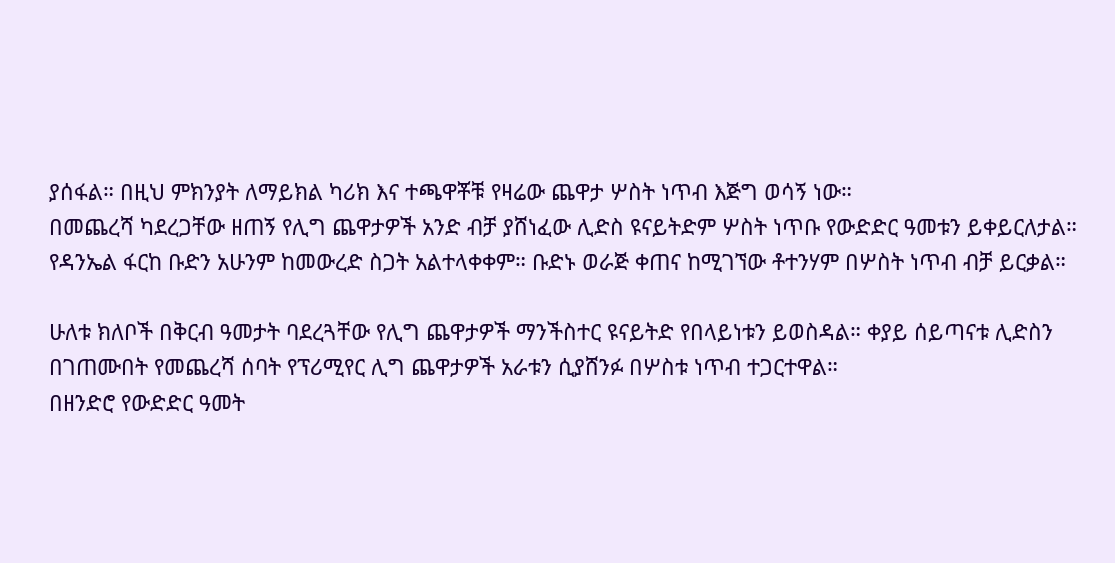ያሰፋል። በዚህ ምክንያት ለማይክል ካሪክ እና ተጫዋቾቹ የዛሬው ጨዋታ ሦስት ነጥብ እጅግ ወሳኝ ነው።
በመጨረሻ ካደረጋቸው ዘጠኝ የሊግ ጨዋታዎች አንድ ብቻ ያሸነፈው ሊድስ ዩናይትድም ሦስት ነጥቡ የውድድር ዓመቱን ይቀይርለታል። የዳንኤል ፋርከ ቡድን አሁንም ከመውረድ ስጋት አልተላቀቀም። ቡድኑ ወራጅ ቀጠና ከሚገኘው ቶተንሃም በሦስት ነጥብ ብቻ ይርቃል።

ሁለቱ ክለቦች በቅርብ ዓመታት ባደረጓቸው የሊግ ጨዋታዎች ማንችስተር ዩናይትድ የበላይነቱን ይወስዳል። ቀያይ ሰይጣናቱ ሊድስን በገጠሙበት የመጨረሻ ሰባት የፕሪሚየር ሊግ ጨዋታዎች አራቱን ሲያሸንፉ በሦስቱ ነጥብ ተጋርተዋል።
በዘንድሮ የውድድር ዓመት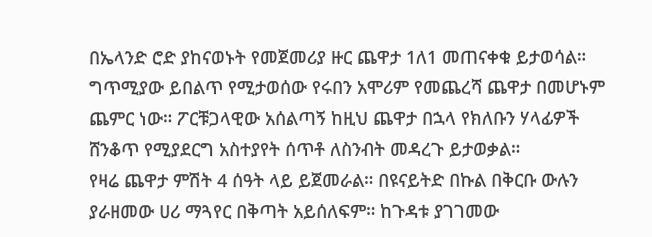በኤላንድ ሮድ ያከናወኑት የመጀመሪያ ዙር ጨዋታ 1ለ1 መጠናቀቁ ይታወሳል። ግጥሚያው ይበልጥ የሚታወሰው የሩበን አሞሪም የመጨረሻ ጨዋታ በመሆኑም ጨምር ነው። ፖርቹጋላዊው አሰልጣኝ ከዚህ ጨዋታ በኋላ የክለቡን ሃላፊዎች ሸንቆጥ የሚያደርግ አስተያየት ሰጥቶ ለስንብት መዳረጉ ይታወቃል።
የዛሬ ጨዋታ ምሽት 4 ሰዓት ላይ ይጀመራል። በዩናይትድ በኩል በቅርቡ ውሉን ያራዘመው ሀሪ ማጓየር በቅጣት አይሰለፍም። ከጉዳቱ ያገገመው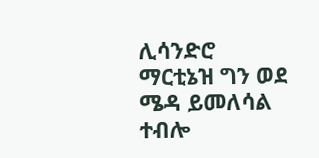ሊሳንድሮ ማርቲኔዝ ግን ወደ ሜዳ ይመለሳል ተብሎ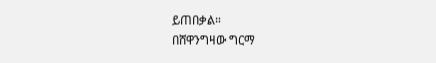ይጠበቃል።
በሸዋንግዛው ግርማ